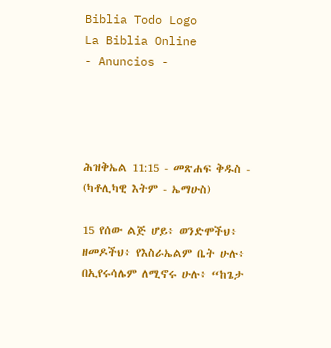Biblia Todo Logo
La Biblia Online
- Anuncios -




ሕዝቅኤል 11:15 - መጽሐፍ ቅዱስ - (ካቶሊካዊ እትም - ኤማሁስ)

15 የሰው ልጅ ሆይ፥ ወንድሞችህ፥ ዘመዶችህ፥ የእስራኤልም ቤት ሁሉ፥ በኢየሩሳሌም ለሚኖሩ ሁሉ፥ “ከጌታ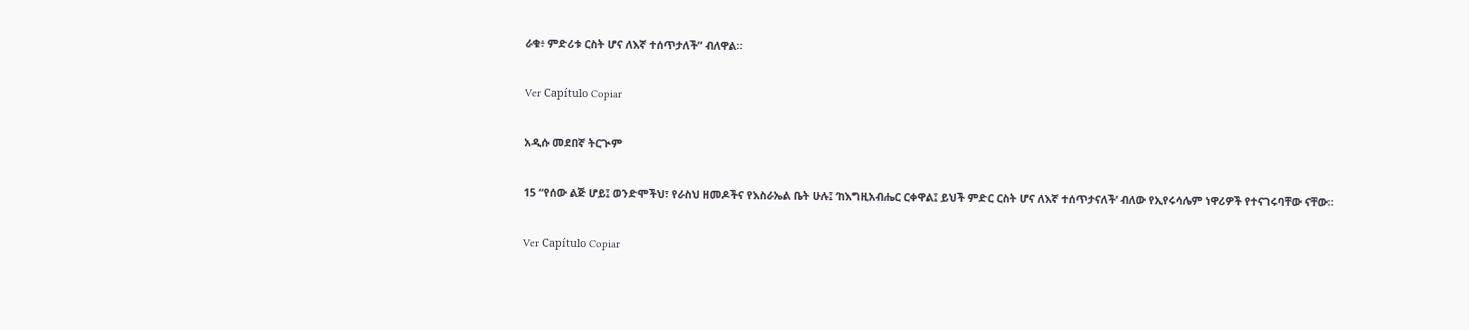ራቁ፥ ምድሪቱ ርስት ሆና ለእኛ ተሰጥታለች” ብለዋል።

Ver Capítulo Copiar

አዲሱ መደበኛ ትርጒም

15 “የሰው ልጅ ሆይ፤ ወንድሞችህ፣ የራስህ ዘመዶችና የእስራኤል ቤት ሁሉ፤ ‘ከእግዚአብሔር ርቀዋል፤ ይህች ምድር ርስት ሆና ለእኛ ተሰጥታናለች’ ብለው የኢየሩሳሌም ነዋሪዎች የተናገሩባቸው ናቸው።

Ver Capítulo Copiar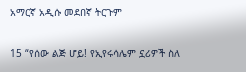አማርኛ አዲሱ መደበኛ ትርጉም

15 “የሰው ልጅ ሆይ! የኢየሩሳሌም ኗሪዎች ስለ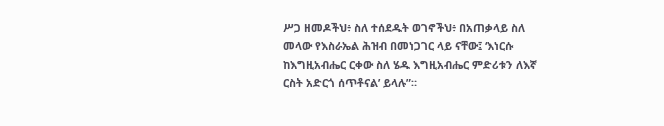ሥጋ ዘመዶችህ፥ ስለ ተሰደዱት ወገኖችህ፥ በአጠቃላይ ስለ መላው የእስራኤል ሕዝብ በመነጋገር ላይ ናቸው፤ ‘እነርሱ ከእግዚአብሔር ርቀው ስለ ሄዱ እግዚአብሔር ምድሪቱን ለእኛ ርስት አድርጎ ሰጥቶናል’ ይላሉ”።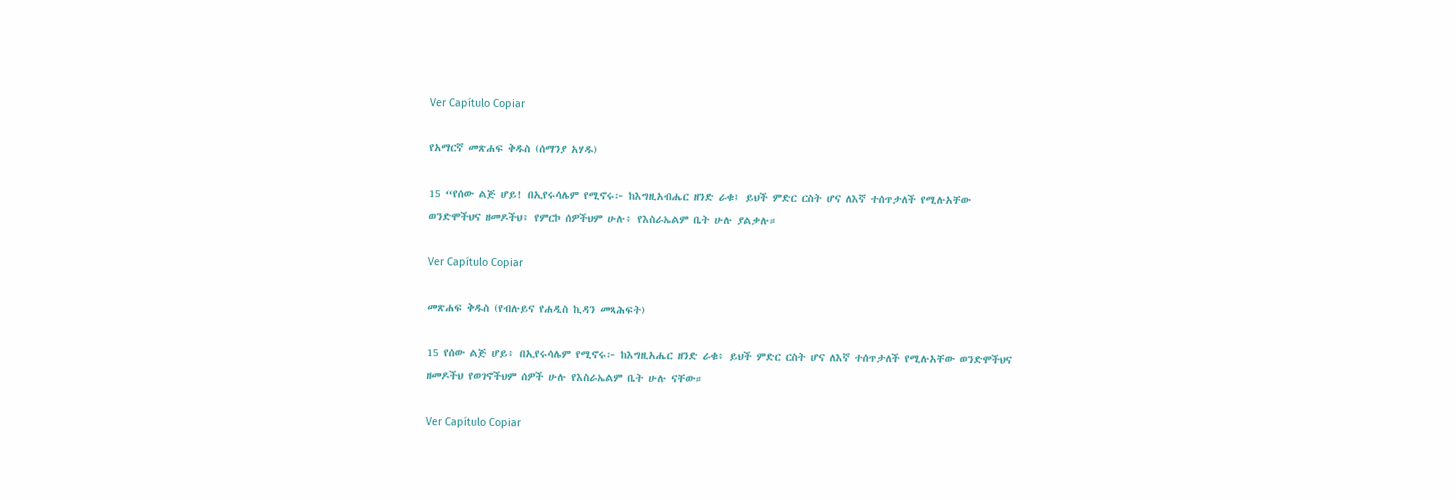Ver Capítulo Copiar

የአማርኛ መጽሐፍ ቅዱስ (ሰማንያ አሃዱ)

15 “የሰው ልጅ ሆይ! በኢየሩሳሌም የሚኖሩ፦ ከእግዚአብሔር ዘንድ ራቁ፤ ይህች ምድር ርስት ሆና ለእኛ ተሰጥታለች የሚሉአቸው ወንድሞችህና ዘመዶችህ፥ የምርኮ ሰዎችህም ሁሉ፥ የእስራኤልም ቤት ሁሉ ያልቃሉ።

Ver Capítulo Copiar

መጽሐፍ ቅዱስ (የብሉይና የሐዲስ ኪዳን መጻሕፍት)

15 የሰው ልጅ ሆይ፥ በኢየሩሳሌም የሚኖሩ፦ ከእግዚአሔር ዘንድ ራቁ፥ ይህች ምድር ርስት ሆና ለእኛ ተሰጥታለች የሚሉአቸው ወንድሞችህና ዘመዶችህ የወገኖችህም ሰዎች ሁሉ የእስራኤልም ቤት ሁሉ ናቸው።

Ver Capítulo Copiar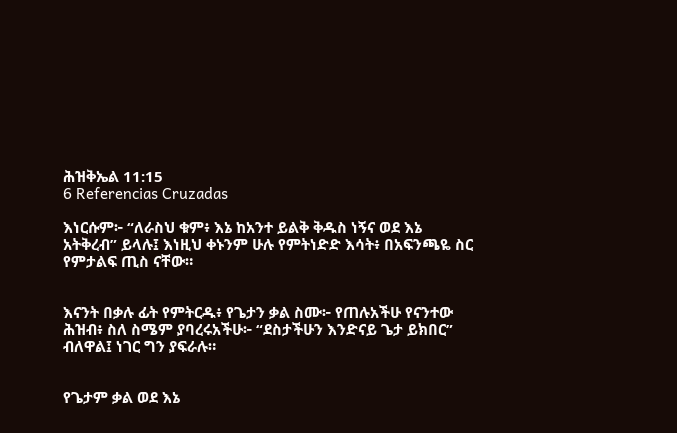ሕዝቅኤል 11:15
6 Referencias Cruzadas

እነርሱም፦ “ለራስህ ቁም፥ እኔ ከአንተ ይልቅ ቅዱስ ነኝና ወደ እኔ አትቅረብ” ይላሉ፤ እነዚህ ቀኑንም ሁሉ የምትነድድ እሳት፥ በአፍንጫዬ ስር የምታልፍ ጢስ ናቸው።


እናንት በቃሉ ፊት የምትርዱ፥ የጌታን ቃል ስሙ፦ የጠሉአችሁ የናንተው ሕዝብ፥ ስለ ስሜም ያባረሩአችሁ፦ “ደስታችሁን እንድናይ ጌታ ይክበር” ብለዋል፤ ነገር ግን ያፍራሉ።


የጌታም ቃል ወደ እኔ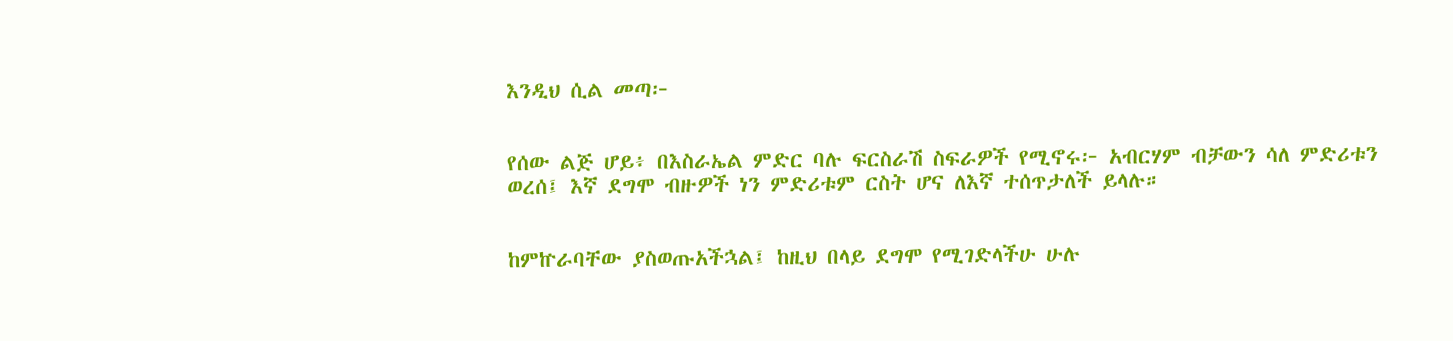እንዲህ ሲል መጣ፦


የሰው ልጅ ሆይ፥ በእስራኤል ምድር ባሉ ፍርስራሽ ስፍራዎች የሚኖሩ፦ አብርሃም ብቻውን ሳለ ምድሪቱን ወረሰ፤ እኛ ደግሞ ብዙዎች ነን ምድሪቱም ርስት ሆና ለእኛ ተሰጥታለች ይላሉ።


ከምኵራባቸው ያስወጡአችኋል፤ ከዚህ በላይ ደግሞ የሚገድላችሁ ሁሉ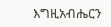እግዚአብሔርን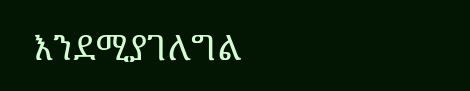እንደሚያገለግል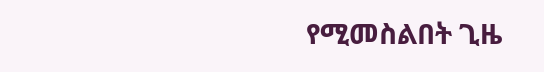የሚመስልበት ጊዜ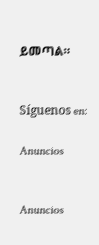ይመጣል።


Síguenos en:

Anuncios


Anuncios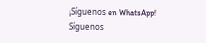¡Síguenos en WhatsApp! Síguenos